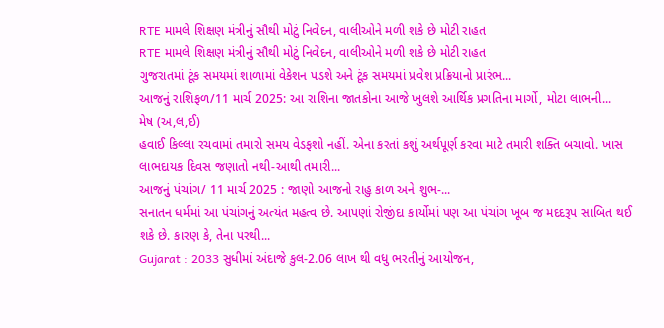RTE મામલે શિક્ષણ મંત્રીનું સૌથી મોટું નિવેદન, વાલીઓને મળી શકે છે મોટી રાહત
RTE મામલે શિક્ષણ મંત્રીનું સૌથી મોટું નિવેદન, વાલીઓને મળી શકે છે મોટી રાહત
ગુજરાતમાં ટૂંક સમયમાં શાળામાં વેકેશન પડશે અને ટૂંક સમયમાં પ્રવેશ પ્રક્રિયાનો પ્રારંભ...
આજનું રાશિફળ/11 માર્ચ 2025: આ રાશિના જાતકોના આજે ખુલશે આર્થિક પ્રગતિના માર્ગો, મોટા લાભની...
મેષ (અ,લ,ઈ)
હવાઈ કિલ્લા રચવામાં તમારો સમય વેડફશો નહીં. એના કરતાં કશું અર્થપૂર્ણ કરવા માટે તમારી શક્તિ બચાવો. ખાસ લાભદાયક દિવસ જણાતો નથી-આથી તમારી...
આજનું પંચાંગ/ 11 માર્ચ 2025 : જાણો આજનો રાહુ કાળ અને શુભ-...
સનાતન ધર્મમાં આ પંચાંગનું અત્યંત મહત્વ છે. આપણાં રોજીંદા કાર્યોમાં પણ આ પંચાંગ ખૂબ જ મદદરૂપ સાબિત થઈ શકે છે. કારણ કે, તેના પરથી...
Gujarat : 2033 સુધીમાં અંદાજે કુલ-2.06 લાખ થી વધુ ભરતીનું આયોજન,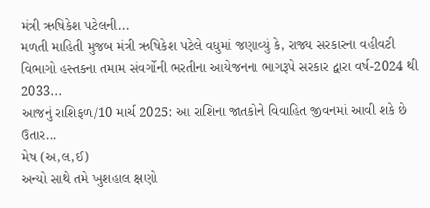મંત્રી ઋષિકેશ પટેલની...
મળતી માહિતી મુજબ મંત્રી ઋષિકેશ પટેલે વધુમાં જણાવ્યું કે, રાજ્ય સરકારના વહીવટી વિભાગો હસ્તકના તમામ સંવર્ગોની ભરતીના આયેજનના ભાગરૂપે સરકાર દ્વારા વર્ષ-2024 થી 2033...
આજનું રાશિફળ/10 માર્ચ 2025: આ રાશિના જાતકોને વિવાહિત જીવનમાં આવી શકે છે ઉતાર...
મેષ (અ,લ,ઈ)
અન્યો સાથે તમે ખુશહાલ ક્ષણો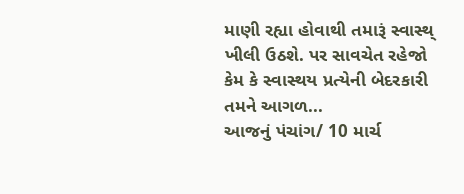માણી રહ્યા હોવાથી તમારૂં સ્વાસ્થ્ ખીલી ઉઠશે. પર સાવચેત રહેજો કેમ કે સ્વાસ્થય પ્રત્યેની બેદરકારી તમને આગળ...
આજનું પંચાંગ/ 10 માર્ચ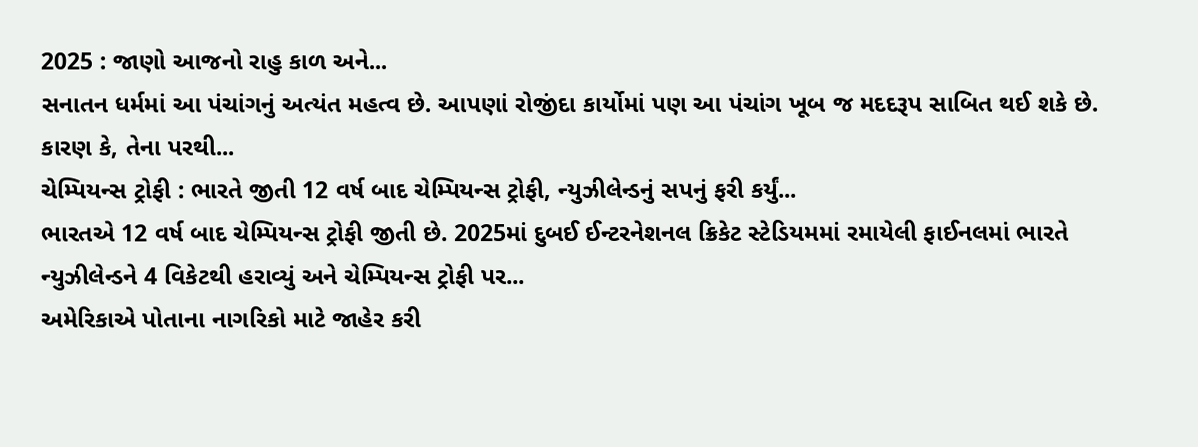2025 : જાણો આજનો રાહુ કાળ અને...
સનાતન ધર્મમાં આ પંચાંગનું અત્યંત મહત્વ છે. આપણાં રોજીંદા કાર્યોમાં પણ આ પંચાંગ ખૂબ જ મદદરૂપ સાબિત થઈ શકે છે. કારણ કે, તેના પરથી...
ચેમ્પિયન્સ ટ્રોફી : ભારતે જીતી 12 વર્ષ બાદ ચેમ્પિયન્સ ટ્રોફી, ન્યુઝીલેન્ડનું સપનું ફરી કર્યું...
ભારતએ 12 વર્ષ બાદ ચેમ્પિયન્સ ટ્રોફી જીતી છે. 2025માં દુબઈ ઈન્ટરનેશનલ ક્રિકેટ સ્ટેડિયમમાં રમાયેલી ફાઈનલમાં ભારતે ન્યુઝીલેન્ડને 4 વિકેટથી હરાવ્યું અને ચેમ્પિયન્સ ટ્રોફી પર...
અમેરિકાએ પોતાના નાગરિકો માટે જાહેર કરી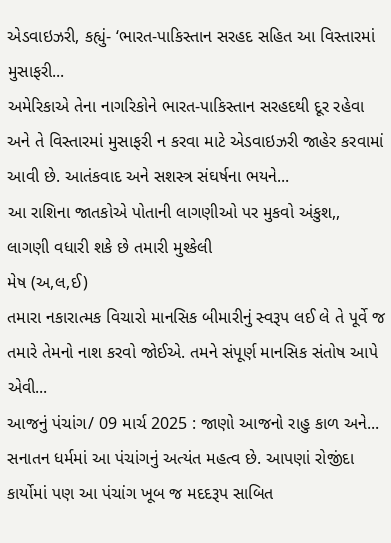એડવાઇઝરી, કહ્યું- ‘ભારત-પાકિસ્તાન સરહદ સહિત આ વિસ્તારમાં મુસાફરી...
અમેરિકાએ તેના નાગરિકોને ભારત-પાકિસ્તાન સરહદથી દૂર રહેવા અને તે વિસ્તારમાં મુસાફરી ન કરવા માટે એડવાઇઝરી જાહેર કરવામાં આવી છે. આતંકવાદ અને સશસ્ત્ર સંઘર્ષના ભયને...
આ રાશિના જાતકોએ પોતાની લાગણીઓ પર મુકવો અંકુશ,, લાગણી વધારી શકે છે તમારી મુશ્કેલી
મેષ (અ,લ,ઈ)
તમારા નકારાત્મક વિચારો માનસિક બીમારીનું સ્વરૂપ લઈ લે તે પૂર્વે જ તમારે તેમનો નાશ કરવો જોઈએ. તમને સંપૂર્ણ માનસિક સંતોષ આપે એવી...
આજનું પંચાંગ/ 09 માર્ચ 2025 : જાણો આજનો રાહુ કાળ અને...
સનાતન ધર્મમાં આ પંચાંગનું અત્યંત મહત્વ છે. આપણાં રોજીંદા કાર્યોમાં પણ આ પંચાંગ ખૂબ જ મદદરૂપ સાબિત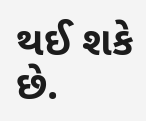થઈ શકે છે.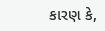કારણ કે,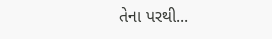તેના પરથી...